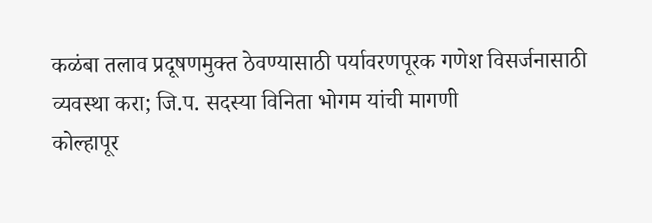कळंबा तलाव प्रदूषणमुक्त ठेवण्यासाठी पर्यावरणपूरक गणेश विसर्जनासाठी व्यवस्था करा; जि.प. सदस्या विनिता भोगम यांची मागणी
कोल्हापूर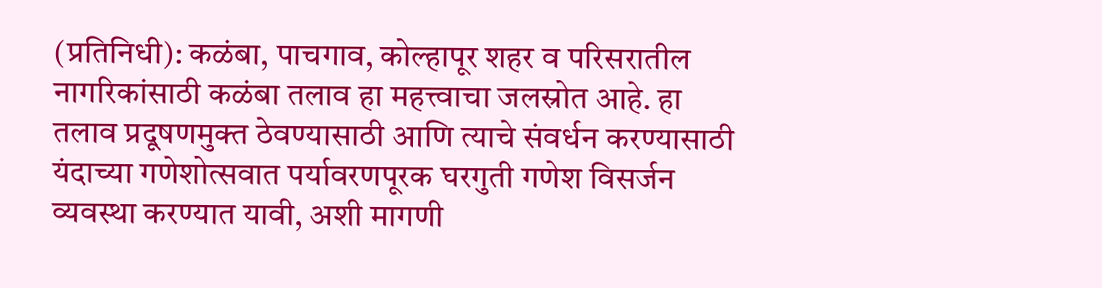(प्रतिनिधी): कळंबा, पाचगाव, कोल्हापूर शहर व परिसरातील नागरिकांसाठी कळंबा तलाव हा महत्त्वाचा जलस्रोत आहे. हा तलाव प्रदूषणमुक्त ठेवण्यासाठी आणि त्याचे संवर्धन करण्यासाठी यंदाच्या गणेशोत्सवात पर्यावरणपूरक घरगुती गणेश विसर्जन व्यवस्था करण्यात यावी, अशी मागणी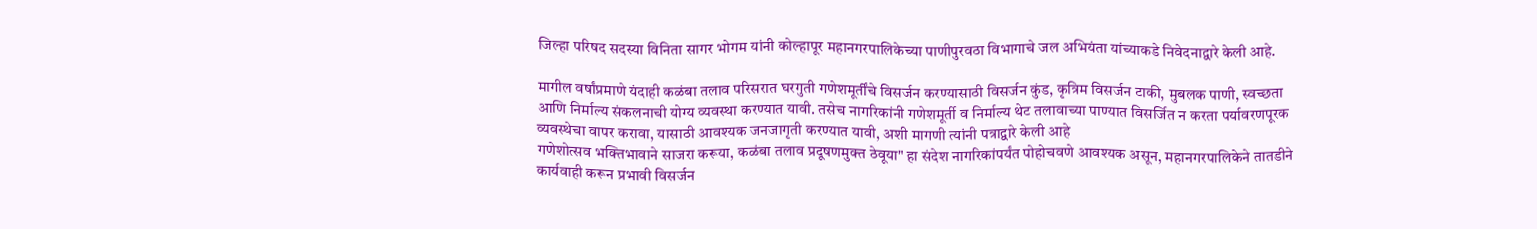जिल्हा परिषद सदस्या विनिता सागर भोगम यांनी कोल्हापूर महानगरपालिकेच्या पाणीपुरवठा विभागाचे जल अभियंता यांच्याकडे निवेदनाद्वारे केली आहे.

मागील वर्षांप्रमाणे यंदाही कळंबा तलाव परिसरात घरगुती गणेशमूर्तींचे विसर्जन करण्यासाठी विसर्जन कुंड, कृत्रिम विसर्जन टाकी, मुबलक पाणी, स्वच्छता आणि निर्माल्य संकलनाची योग्य व्यवस्था करण्यात यावी. तसेच नागरिकांनी गणेशमूर्ती व निर्माल्य थेट तलावाच्या पाण्यात विसर्जित न करता पर्यावरणपूरक व्यवस्थेचा वापर करावा, यासाठी आवश्यक जनजागृती करण्यात यावी, अशी मागणी त्यांनी पत्राद्वारे केली आहे
गणेशोत्सव भक्तिभावाने साजरा करूया, कळंबा तलाव प्रदूषणमुक्त ठेवूया" हा संदेश नागरिकांपर्यंत पोहोचवणे आवश्यक असून, महानगरपालिकेने तातडीने कार्यवाही करून प्रभावी विसर्जन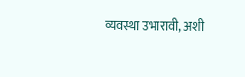व्यवस्था उभारावी, अशी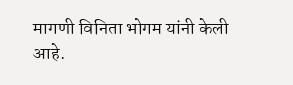मागणी विनिता भोगम यांनी केली आहे.